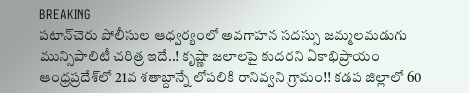BREAKING
పటాన్‌చెరు పోలీసుల ఆధ్వర్యంలో అవగాహన సదస్సు జమ్మలమడుగు మున్సిపాలిటీ చరిత్ర ఇదే..! కృష్ణా జలాలపై కుదరని ఏకాభిప్రాయం ఆంధ్రప్రదేశ్‌లో 21వ శతాబ్దాన్నే లోపలికి రానివ్వని గ్రామం!! కడప జిల్లాలో 60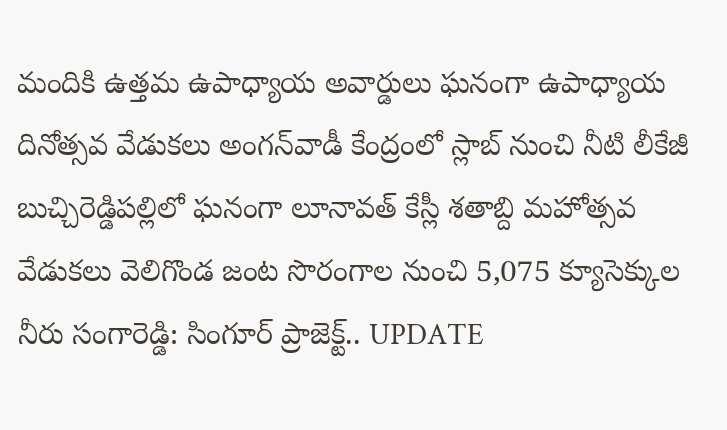మందికి ఉత్తమ ఉపాధ్యాయ అవార్డులు ఘనంగా ఉపాధ్యాయ దినోత్సవ వేడుకలు అంగన్‌వాడీ కేంద్రంలో స్లాబ్‌ నుంచి నీటి లీకేజీ బుచ్చిరెడ్డిపల్లిలో ఘనంగా లూనావత్ కేస్లీ శతాబ్ది మహోత్సవ వేడుకలు వెలిగొండ జంట సొరంగాల నుంచి 5,075 క్యూసెక్కుల నీరు సంగారెడ్డి: సింగూర్ ప్రాజెక్ట్.. UPDATE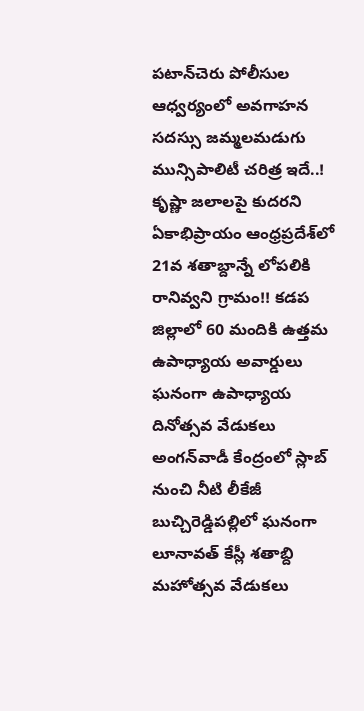పటాన్‌చెరు పోలీసుల ఆధ్వర్యంలో అవగాహన సదస్సు జమ్మలమడుగు మున్సిపాలిటీ చరిత్ర ఇదే..! కృష్ణా జలాలపై కుదరని ఏకాభిప్రాయం ఆంధ్రప్రదేశ్‌లో 21వ శతాబ్దాన్నే లోపలికి రానివ్వని గ్రామం!! కడప జిల్లాలో 60 మందికి ఉత్తమ ఉపాధ్యాయ అవార్డులు ఘనంగా ఉపాధ్యాయ దినోత్సవ వేడుకలు అంగన్‌వాడీ కేంద్రంలో స్లాబ్‌ నుంచి నీటి లీకేజీ బుచ్చిరెడ్డిపల్లిలో ఘనంగా లూనావత్ కేస్లీ శతాబ్ది మహోత్సవ వేడుకలు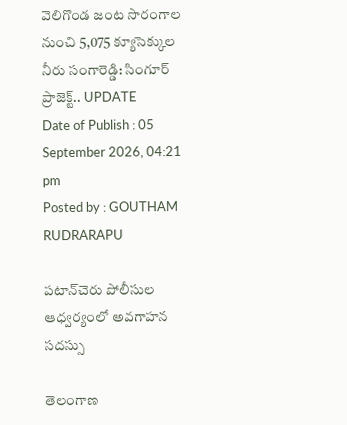వెలిగొండ జంట సొరంగాల నుంచి 5,075 క్యూసెక్కుల నీరు సంగారెడ్డి: సింగూర్ ప్రాజెక్ట్.. UPDATE
Date of Publish : 05 September 2026, 04:21 pm
Posted by : GOUTHAM RUDRARAPU

పటాన్‌చెరు పోలీసుల ఆధ్వర్యంలో అవగాహన సదస్సు

తెలంగాణ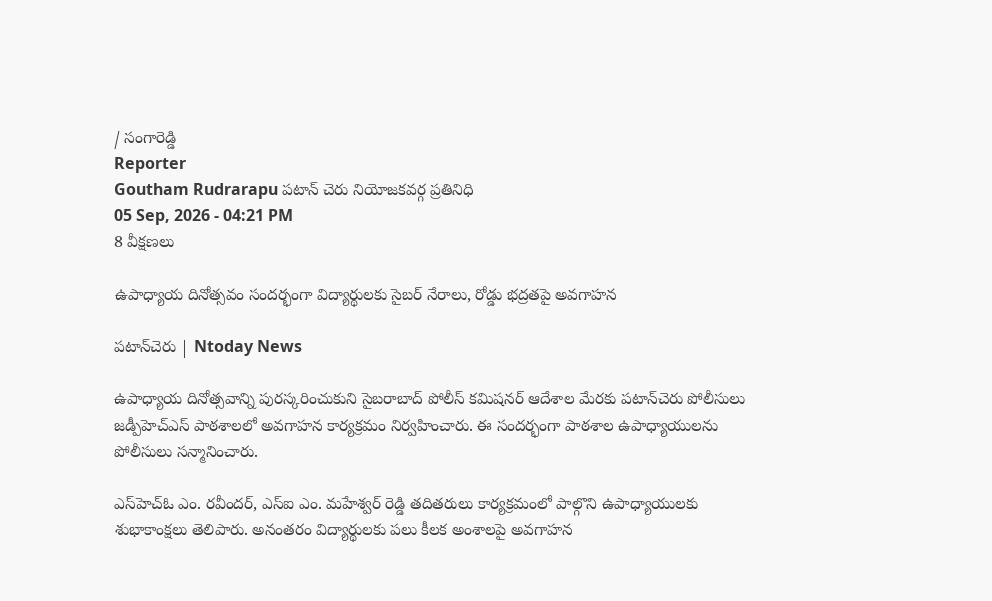/ సంగారెడ్డి
Reporter
Goutham Rudrarapu పటాన్ చెరు నియోజకవర్గ ప్రతినిధి
05 Sep, 2026 - 04:21 PM
8 వీక్షణలు

ఉపాధ్యాయ దినోత్సవం సందర్భంగా విద్యార్థులకు సైబర్ నేరాలు, రోడ్డు భద్రతపై అవగాహన

పటాన్‌చెరు | Ntoday News

ఉపాధ్యాయ దినోత్సవాన్ని పురస్కరించుకుని సైబరాబాద్ పోలీస్ కమిషనర్ ఆదేశాల మేరకు పటాన్‌చెరు పోలీసులు జడ్పీహెచ్‌ఎస్ పాఠశాలలో అవగాహన కార్యక్రమం నిర్వహించారు. ఈ సందర్భంగా పాఠశాల ఉపాధ్యాయులను పోలీసులు సన్మానించారు.

ఎస్‌హెచ్‌ఓ ఎం. రవీందర్, ఎస్‌ఐ ఎం. మహేశ్వర్ రెడ్డి తదితరులు కార్యక్రమంలో పాల్గొని ఉపాధ్యాయులకు శుభాకాంక్షలు తెలిపారు. అనంతరం విద్యార్థులకు పలు కీలక అంశాలపై అవగాహన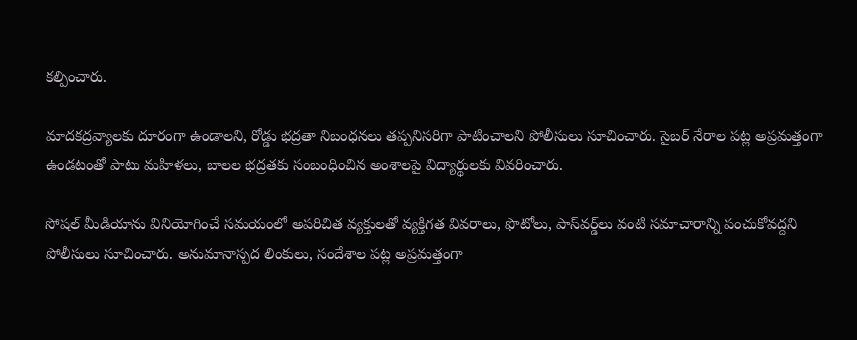కల్పించారు.

మాదకద్రవ్యాలకు దూరంగా ఉండాలని, రోడ్డు భద్రతా నిబంధనలు తప్పనిసరిగా పాటించాలని పోలీసులు సూచించారు. సైబర్ నేరాల పట్ల అప్రమత్తంగా ఉండటంతో పాటు మహిళలు, బాలల భద్రతకు సంబంధించిన అంశాలపై విద్యార్థులకు వివరించారు.

సోషల్ మీడియాను వినియోగించే సమయంలో అపరిచిత వ్యక్తులతో వ్యక్తిగత వివరాలు, ఫొటోలు, పాస్‌వర్డ్‌లు వంటి సమాచారాన్ని పంచుకోవద్దని పోలీసులు సూచించారు. అనుమానాస్పద లింకులు, సందేశాల పట్ల అప్రమత్తంగా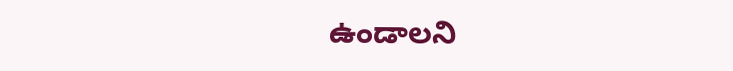ఉండాలని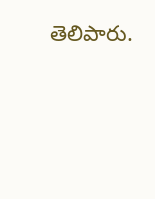తెలిపారు.